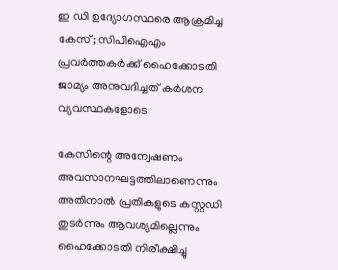ഇ ഡി ഉദ്യോഗസ്ഥരെ ആക്രമിച്ച കേസ്; സിപിഐഎം പ്രവര്‍ത്തകര്‍ക്ക് ഹൈക്കോടതി ജാമ്യം അനുവദിച്ചത് കർശന വ്യവസ്ഥകളോടെ

കേസിന്റെ അന്വേഷണം അവസാനഘട്ടത്തിലാണെന്നും അതിനാല്‍ പ്രതികളുടെ കസ്റ്റഡി തുടര്‍ന്നും ആവശ്യമില്ലെന്നും ഹൈക്കോടതി നിരീക്ഷിച്ചു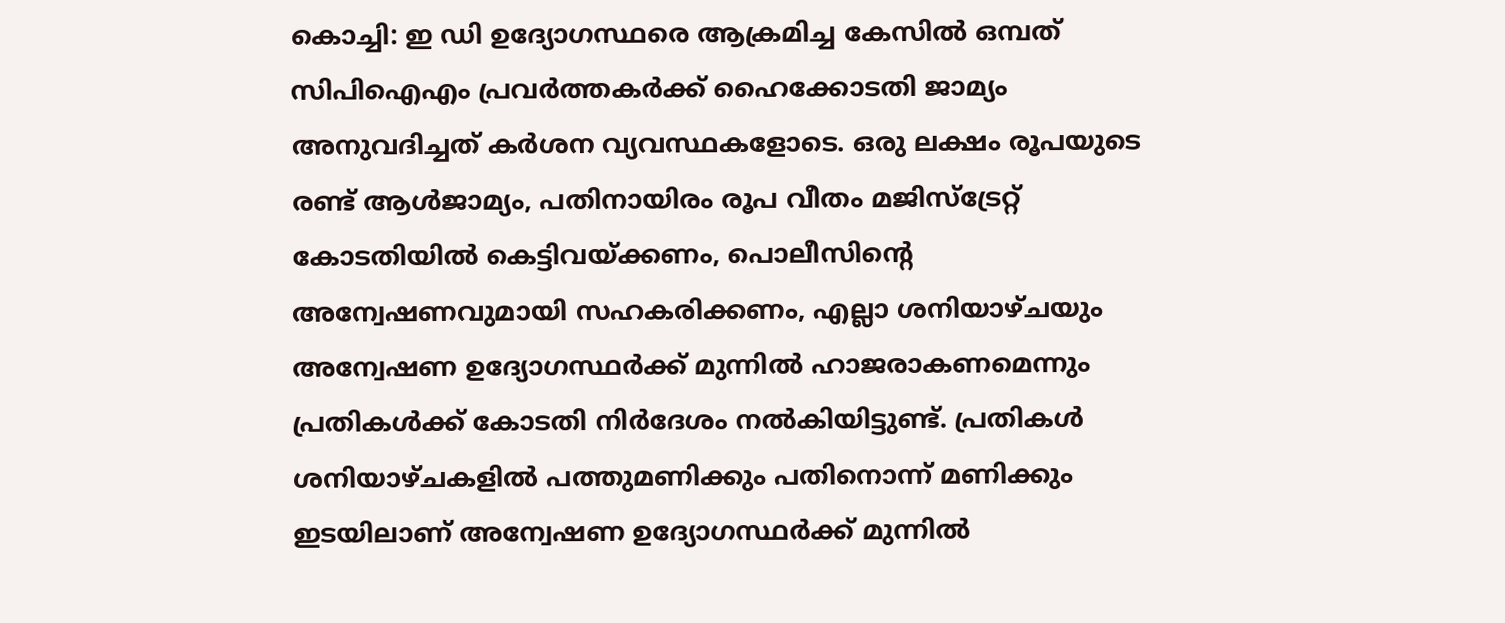കൊച്ചി: ഇ ഡി ഉദ്യോഗസ്ഥരെ ആക്രമിച്ച കേസില്‍ ഒമ്പത് സിപിഐഎം പ്രവര്‍ത്തകര്‍ക്ക് ഹൈക്കോടതി ജാമ്യം അനുവദിച്ചത് കര്‍ശന വ്യവസ്ഥകളോടെ. ഒരു ലക്ഷം രൂപയുടെ രണ്ട് ആള്‍ജാമ്യം, പതിനായിരം രൂപ വീതം മജിസ്‌ട്രേറ്റ് കോടതിയില്‍ കെട്ടിവയ്ക്കണം, പൊലീസിന്റെ അന്വേഷണവുമായി സഹകരിക്കണം, എല്ലാ ശനിയാഴ്ചയും അന്വേഷണ ഉദ്യോഗസ്ഥര്‍ക്ക് മുന്നില്‍ ഹാജരാകണമെന്നും പ്രതികൾക്ക് കോടതി നിര്‍ദേശം നൽകിയിട്ടുണ്ട്. പ്രതികള്‍ ശനിയാഴ്ചകളില്‍ പത്തുമണിക്കും പതിനൊന്ന് മണിക്കും ഇടയിലാണ് അന്വേഷണ ഉദ്യോഗസ്ഥര്‍ക്ക് മുന്നില്‍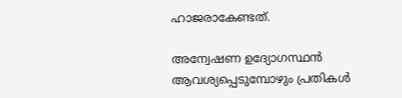ഹാജരാകേണ്ടത്.

അന്വേഷണ ഉദ്യോഗസ്ഥന്‍ ആവശ്യപ്പെടുമ്പോഴും പ്രതികള്‍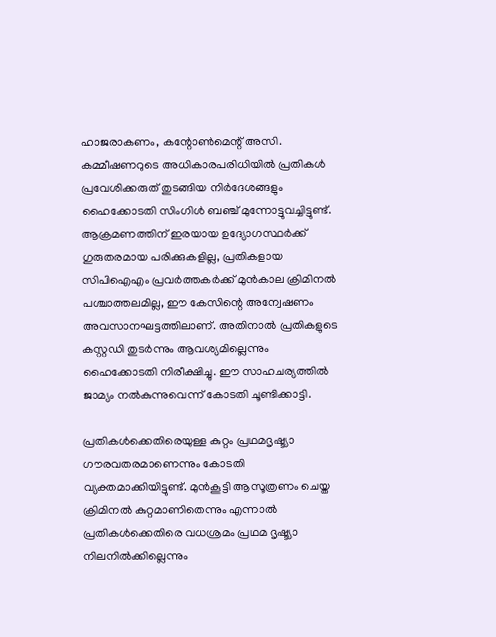ഹാജരാകണം, കന്റോണ്‍മെന്റ് അസി. കമ്മീഷണറുടെ അധികാരപരിധിയില്‍ പ്രതികള്‍ പ്രവേശിക്കരുത് തുടങ്ങിയ നിര്‍ദേശങ്ങളും ഹൈക്കോടതി സിംഗിള്‍ ബഞ്ച് മുന്നോട്ടുവച്ചിട്ടുണ്ട്. ആക്രമണത്തിന് ഇരയായ ഉദ്യോഗസ്ഥര്‍ക്ക് ഗുരുതരമായ പരിക്കുകളില്ല, പ്രതികളായ സിപിഐഎം പ്രവര്‍ത്തകര്‍ക്ക് മുന്‍കാല ക്രിമിനല്‍ പശ്ചാത്തലമില്ല, ഈ കേസിന്റെ അന്വേഷണം അവസാനഘട്ടത്തിലാണ്. അതിനാല്‍ പ്രതികളുടെ കസ്റ്റഡി തുടര്‍ന്നും ആവശ്യമില്ലെന്നും ഹൈക്കോടതി നിരീക്ഷിച്ചു. ഈ സാഹചര്യത്തില്‍ ജാമ്യം നല്‍കുന്നുവെന്ന് കോടതി ചൂണ്ടിക്കാട്ടി.

പ്രതികള്‍ക്കെതിരെയുള്ള കുറ്റം പ്രഥമദൃഷ്ട്യാ ഗൗരവതരമാണെന്നും കോടതി വ്യക്തമാക്കിയിട്ടുണ്ട്. മുന്‍കൂട്ടി ആസൂത്രണം ചെയ്ത ക്രിമിനല്‍ കുറ്റമാണിതെന്നും എന്നാല്‍ പ്രതികള്‍ക്കെതിരെ വധശ്രമം പ്രഥമ ദൃഷ്ട്യാ നിലനില്‍ക്കില്ലെന്നും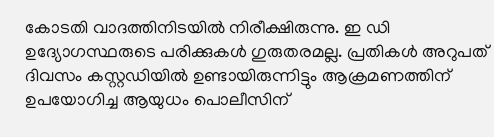കോടതി വാദത്തിനിടയില്‍ നിരീക്ഷിരുന്നു. ഇ ഡി ഉദ്യോഗസ്ഥരുടെ പരിക്കുകള്‍ ഗുരുതരമല്ല. പ്രതികള്‍ അറുപത് ദിവസം കസ്റ്റഡിയില്‍ ഉണ്ടായിരുന്നിട്ടും ആക്രമണത്തിന് ഉപയോഗിച്ച ആയുധം പൊലീസിന്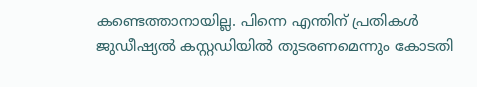കണ്ടെത്താനായില്ല. പിന്നെ എന്തിന് പ്രതികള്‍ ജുഡീഷ്യല്‍ കസ്റ്റഡിയില്‍ തുടരണമെന്നും കോടതി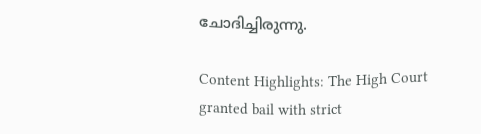ചോദിച്ചിരുന്നു.

Content Highlights: The High Court granted bail with strict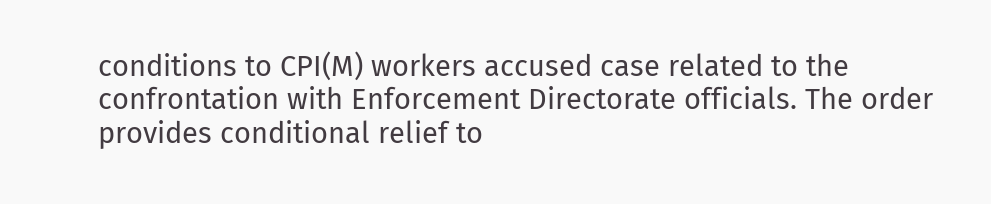conditions to CPI(M) workers accused case related to the confrontation with Enforcement Directorate officials. The order provides conditional relief to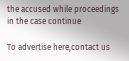the accused while proceedings in the case continue

To advertise here,contact us